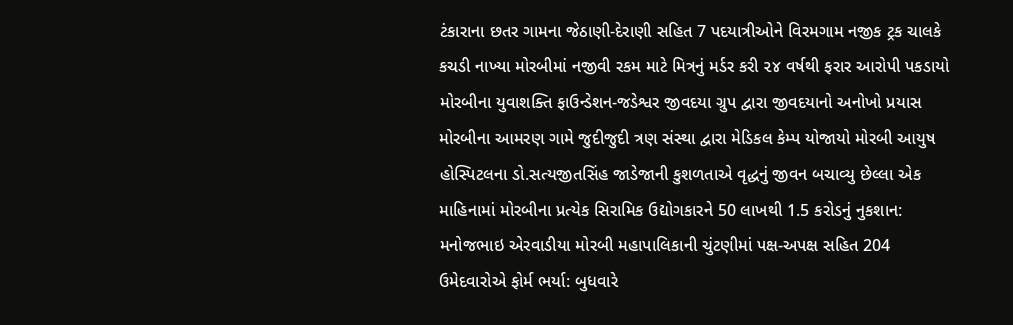ટંકારાના છતર ગામના જેઠાણી-દેરાણી સહિત 7 પદયાત્રીઓને વિરમગામ નજીક ટ્રક ચાલકે કચડી નાખ્યા મોરબીમાં નજીવી રકમ માટે મિત્રનું મર્ડર કરી ૨૪ વર્ષથી ફરાર આરોપી પકડાયો મોરબીના યુવાશક્તિ ફાઉન્ડેશન-જડેશ્વર જીવદયા ગ્રુપ દ્વારા જીવદયાનો અનોખો પ્રયાસ મોરબીના આમરણ ગામે જુદીજુદી ત્રણ સંસ્થા દ્વારા મેડિકલ કેમ્પ યોજાયો મોરબી આયુષ હોસ્પિટલના ડો.સત્યજીતસિંહ જાડેજાની કુશળતાએ વૃદ્ધનું જીવન બચાવ્યુ છેલ્લા એક માહિનામાં મોરબીના પ્રત્યેક સિરામિક ઉદ્યોગકારને 50 લાખથી 1.5 કરોડનું નુકશાન: મનોજભાઇ એરવાડીયા મોરબી મહાપાલિકાની ચુંટણીમાં પક્ષ-અપક્ષ સહિત 204 ઉમેદવારોએ ફોર્મ ભર્યા: બુધવારે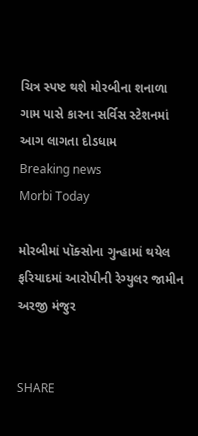ચિત્ર સ્પષ્ટ થશે મોરબીના શનાળા ગામ પાસે કારના સર્વિસ સ્ટેશનમાં આગ લાગતા દોડધામ
Breaking news
Morbi Today

મોરબીમાં પૉક્સોના ગુન્હામાં થયેલ ફરિયાદમાં આરોપીની રેગ્યુલર જામીન અરજી મંજુર


SHARE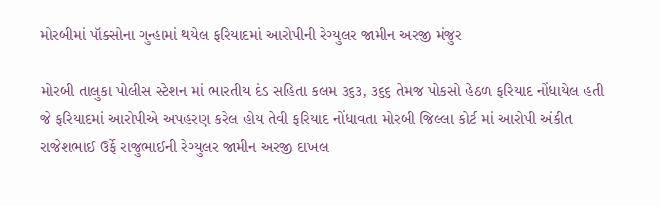મોરબીમાં પૉક્સોના ગુન્હામાં થયેલ ફરિયાદમાં આરોપીની રેગ્યુલર જામીન અરજી મંજુર

મોરબી તાલુકા પોલીસ સ્ટેશન માં ભારતીય દંડ સહિતા કલમ ૩૬૩, ૩૬૬ તેમજ પોકસો હેઠળ ફરિયાદ નોંધાયેલ હતી જે ફરિયાદમાં આરોપીએ અપહરણ કરેલ હોય તેવી ફરિયાદ નોંધાવતા મોરબી જિલ્લા કોર્ટ માં આરોપી અંકીત રાજેશભાઈ ઉર્ફે રાજુભાઈની રેગ્યુલર જામીન અરજી દાખલ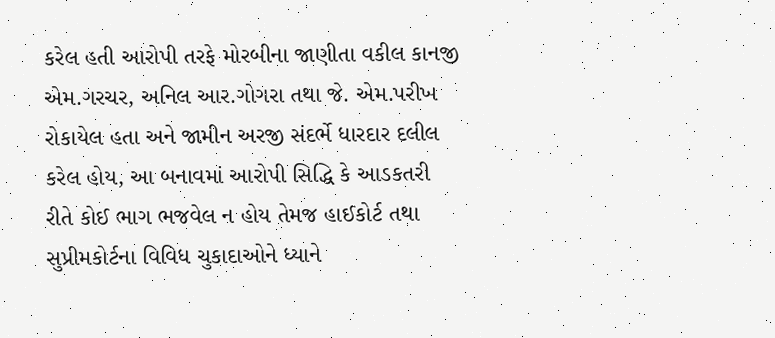કરેલ હતી આરોપી તરફે મોરબીના જાણીતા વકીલ કાનજી એમ.ગરચર, અનિલ આર.ગોગરા તથા જે. એમ.પરીખ રોકાયેલ હતા અને જામીન અરજી સંદર્ભે ધારદાર દલીલ કરેલ હોય, આ બનાવમાં આરોપી સિદ્ધિ કે આડકતરી રીતે કોઈ ભાગ ભજવેલ ન હોય તેમજ હાઈકોર્ટ તથા સુપ્રીમકોર્ટના વિવિધ ચુકાદાઓને ધ્યાને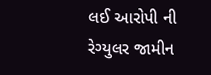લઈ આરોપી ની રેગ્યુલર જામીન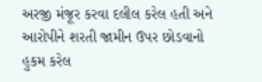અરજી મંજૂર કરવા દલીલ કરેલ હતી અને આરોપીને શરતી જામીન ઉપર છોડવાનો હુકમ કરેલ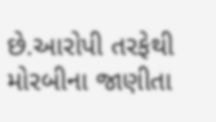છે.આરોપી તરફેથી મોરબીના જાણીતા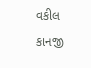વકીલ કાનજી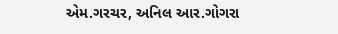એમ.ગરચર, અનિલ આર.ગોગરા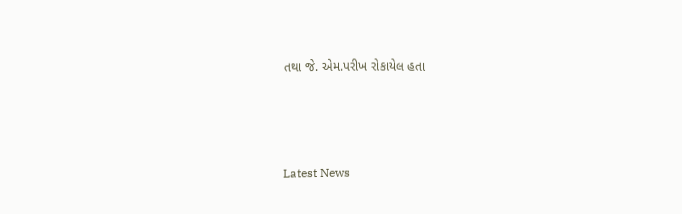તથા જે. એમ.પરીખ રોકાયેલ હતા






Latest News